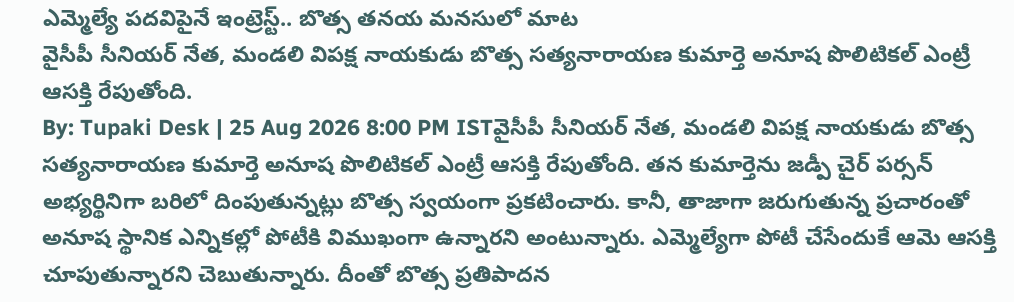ఎమ్మెల్యే పదవిపైనే ఇంట్రెస్ట్.. బొత్స తనయ మనసులో మాట
వైసీపీ సీనియర్ నేత, మండలి విపక్ష నాయకుడు బొత్స సత్యనారాయణ కుమార్తె అనూష పొలిటికల్ ఎంట్రీ ఆసక్తి రేపుతోంది.
By: Tupaki Desk | 25 Aug 2026 8:00 PM ISTవైసీపీ సీనియర్ నేత, మండలి విపక్ష నాయకుడు బొత్స సత్యనారాయణ కుమార్తె అనూష పొలిటికల్ ఎంట్రీ ఆసక్తి రేపుతోంది. తన కుమార్తెను జడ్పీ చైర్ పర్సన్ అభ్యర్థినిగా బరిలో దింపుతున్నట్లు బొత్స స్వయంగా ప్రకటించారు. కానీ, తాజాగా జరుగుతున్న ప్రచారంతో అనూష స్థానిక ఎన్నికల్లో పోటీకి విముఖంగా ఉన్నారని అంటున్నారు. ఎమ్మెల్యేగా పోటీ చేసేందుకే ఆమె ఆసక్తి చూపుతున్నారని చెబుతున్నారు. దీంతో బొత్స ప్రతిపాదన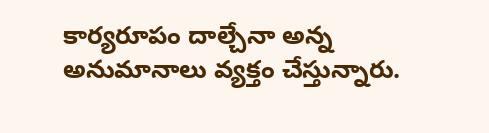కార్యరూపం దాల్చేనా అన్న అనుమానాలు వ్యక్తం చేస్తున్నారు.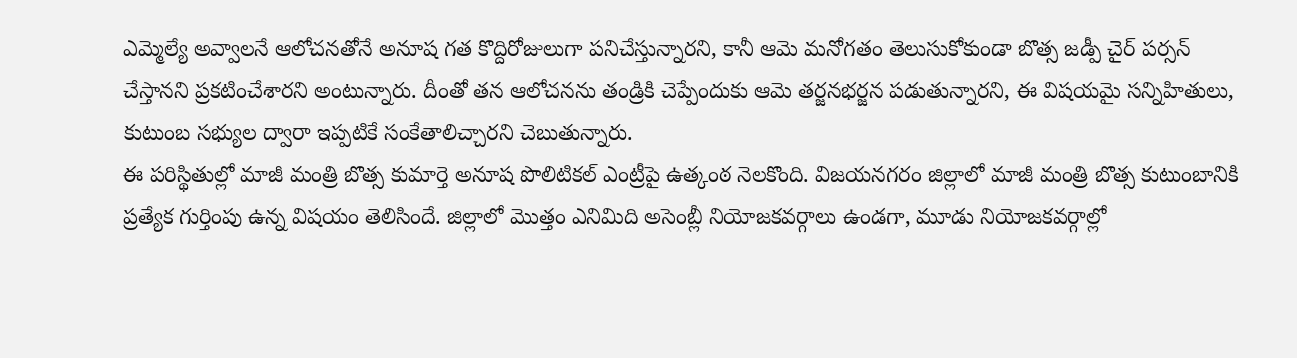ఎమ్మెల్యే అవ్వాలనే ఆలోచనతోనే అనూష గత కొద్దిరోజులుగా పనిచేస్తున్నారని, కానీ ఆమె మనోగతం తెలుసుకోకుండా బొత్స జడ్పీ చైర్ పర్సన్ చేస్తానని ప్రకటించేశారని అంటున్నారు. దీంతో తన ఆలోచనను తండ్రికి చెప్పేందుకు ఆమె తర్జనభర్జన పడుతున్నారని, ఈ విషయమై సన్నిహితులు, కుటుంబ సభ్యుల ద్వారా ఇప్పటికే సంకేతాలిచ్చారని చెబుతున్నారు.
ఈ పరిస్థితుల్లో మాజీ మంత్రి బొత్స కుమార్తె అనూష పొలిటికల్ ఎంట్రీపై ఉత్కంఠ నెలకొంది. విజయనగరం జిల్లాలో మాజీ మంత్రి బొత్స కుటుంబానికి ప్రత్యేక గుర్తింపు ఉన్న విషయం తెలిసిందే. జిల్లాలో మొత్తం ఎనిమిది అసెంబ్లీ నియోజకవర్గాలు ఉండగా, మూడు నియోజకవర్గాల్లో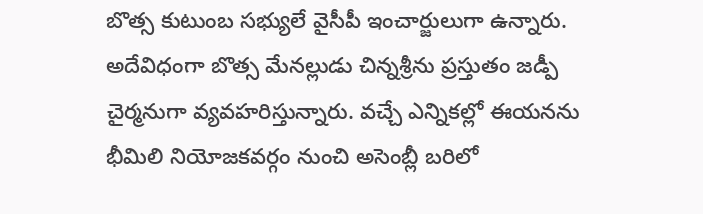బొత్స కుటుంబ సభ్యులే వైసీపీ ఇంచార్జులుగా ఉన్నారు. అదేవిధంగా బొత్స మేనల్లుడు చిన్నశ్రీను ప్రస్తుతం జడ్పీ చైర్మనుగా వ్యవహరిస్తున్నారు. వచ్చే ఎన్నికల్లో ఈయనను భీమిలి నియోజకవర్గం నుంచి అసెంబ్లీ బరిలో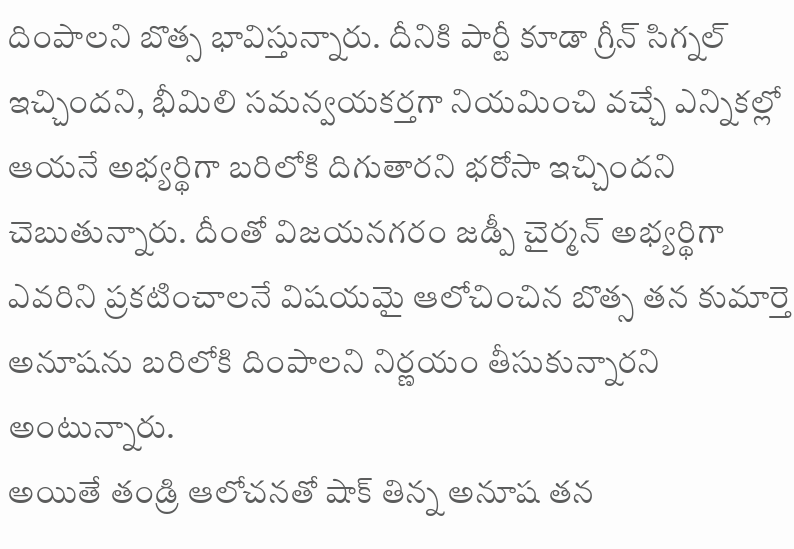దింపాలని బొత్స భావిస్తున్నారు. దీనికి పార్టీ కూడా గ్రీన్ సిగ్నల్ ఇచ్చిందని, భీమిలి సమన్వయకర్తగా నియమించి వచ్చే ఎన్నికల్లో ఆయనే అభ్యర్థిగా బరిలోకి దిగుతారని భరోసా ఇచ్చిందని చెబుతున్నారు. దీంతో విజయనగరం జడ్పీ చైర్మన్ అభ్యర్థిగా ఎవరిని ప్రకటించాలనే విషయమై ఆలోచించిన బొత్స తన కుమార్తె అనూషను బరిలోకి దింపాలని నిర్ణయం తీసుకున్నారని అంటున్నారు.
అయితే తండ్రి ఆలోచనతో షాక్ తిన్న అనూష తన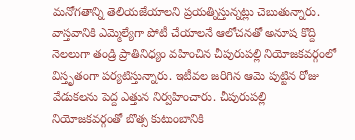మనోగతాన్ని తెలియజేయాలని ప్రయత్నిస్తున్నట్లు చెబుతున్నారు. వాస్తవానికి ఎమ్మెల్యేగా పోటీ చేయాలనే ఆలోచనతో అనూష కొద్ది నెలలుగా తండ్రి ప్రాతినిధ్యం వహించిన చీపురుపల్లి నియోజకవర్గంలో విస్తృతంగా పర్యటిస్తున్నారు. ఇటీవల జరిగిన ఆమె పుట్టిన రోజు వేడుకలను పెద్ద ఎత్తున నిర్వహించారు. చీపురుపల్లి నియోజకవర్గంతో బొత్స కుటుంబానికి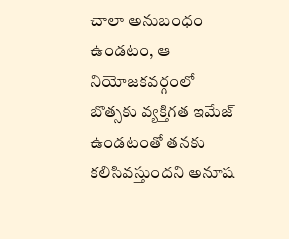చాలా అనుబంధం ఉండటం, ఆ నియోజకవర్గంలో బొత్సకు వ్యక్తిగత ఇమేజ్ ఉండటంతో తనకు కలిసివస్తుందని అనూష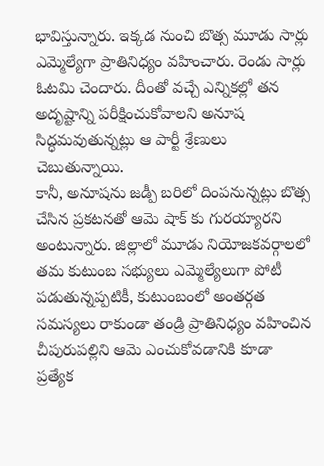భావిస్తున్నారు. ఇక్కడ నుంచి బొత్స మూడు సార్లు ఎమ్మెల్యేగా ప్రాతినిధ్యం వహించారు. రెండు సార్లు ఓటమి చెందారు. దీంతో వచ్చే ఎన్నికల్లో తన అదృష్టాన్ని పరీక్షించుకోవాలని అనూష సిద్ధమవుతున్నట్లు ఆ పార్టీ శ్రేణులు చెబుతున్నాయి.
కానీ, అనూషను జడ్పీ బరిలో దింపనున్నట్లు బొత్స చేసిన ప్రకటనతో ఆమె షాక్ కు గురయ్యారని అంటున్నారు. జిల్లాలో మూడు నియోజకవర్గాలలో తమ కుటుంబ సభ్యులు ఎమ్మెల్యేలుగా పోటీ పడుతున్నప్పటికీ, కుటుంబంలో అంతర్గత సమస్యలు రాకుండా తండ్రి ప్రాతినిధ్యం వహించిన చీపురుపల్లిని ఆమె ఎంచుకోవడానికి కూడా ప్రత్యేక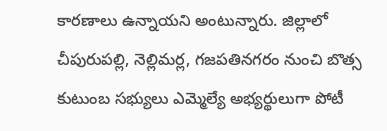కారణాలు ఉన్నాయని అంటున్నారు. జిల్లాలో చీపురుపల్లి, నెల్లిమర్ల, గజపతినగరం నుంచి బొత్స కుటుంబ సభ్యులు ఎమ్మెల్యే అభ్యర్థులుగా పోటీ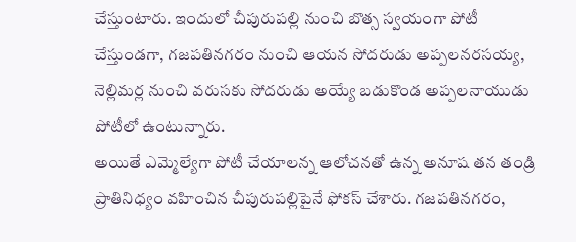చేస్తుంటారు. ఇందులో చీపురుపల్లి నుంచి బొత్స స్వయంగా పోటీ చేస్తుండగా, గజపతినగరం నుంచి ఆయన సోదరుడు అప్పలనరసయ్య, నెల్లిమర్ల నుంచి వరుసకు సోదరుడు అయ్యే బడుకొండ అప్పలనాయుడు పోటీలో ఉంటున్నారు.
అయితే ఎమ్మెల్యేగా పోటీ చేయాలన్న ఆలోచనతో ఉన్న అనూష తన తండ్రి ప్రాతినిధ్యం వహించిన చీపురుపల్లిపైనే ఫోకస్ చేశారు. గజపతినగరం,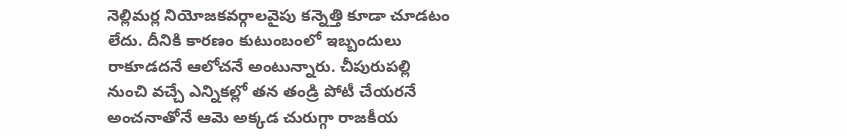నెల్లిమర్ల నియోజకవర్గాలవైపు కన్నెత్తి కూడా చూడటం లేదు. దీనికి కారణం కుటుంబంలో ఇబ్బందులు రాకూడదనే ఆలోచనే అంటున్నారు. చీపురుపల్లి నుంచి వచ్చే ఎన్నికల్లో తన తండ్రి పోటీ చేయరనే అంచనాతోనే ఆమె అక్కడ చురుగ్గా రాజకీయ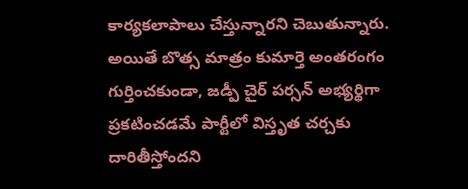కార్యకలాపాలు చేస్తున్నారని చెబుతున్నారు. అయితే బొత్స మాత్రం కుమార్తె అంతరంగం గుర్తించకుండా, జడ్పీ చైర్ పర్సన్ అభ్యర్థిగా ప్రకటించడమే పార్టీలో విస్తృత చర్చకు దారితీస్తోందని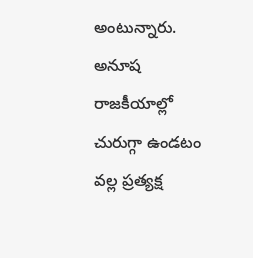అంటున్నారు. అనూష రాజకీయాల్లో చురుగ్గా ఉండటం వల్ల ప్రత్యక్ష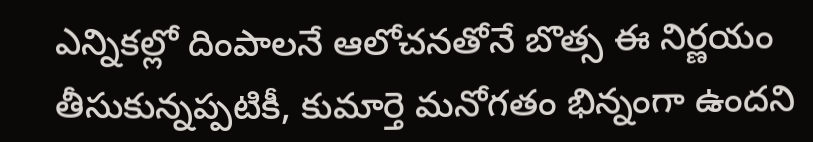ఎన్నికల్లో దింపాలనే ఆలోచనతోనే బొత్స ఈ నిర్ణయం తీసుకున్నప్పటికీ, కుమార్తె మనోగతం భిన్నంగా ఉందని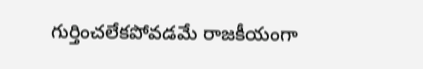గుర్తించలేకపోవడమే రాజకీయంగా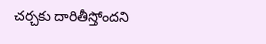చర్చకు దారితీస్తోందని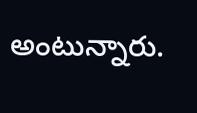అంటున్నారు.